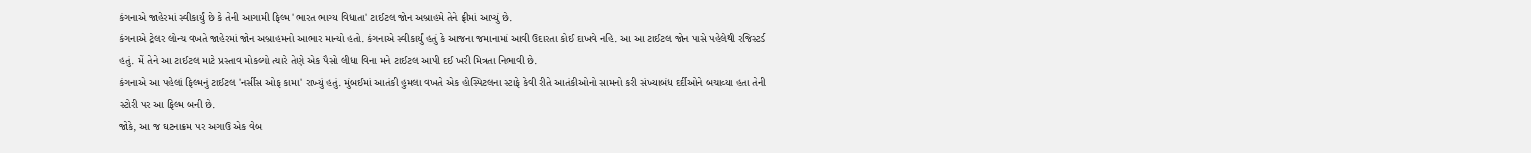કંગનાએ જાહેરમાં સ્વીકાર્યું છે કે તેની આગામી ફિલ્મ 'ભારત ભાગ્ય વિધાતા' ટાઈટલ જોન અબ્રાહમે તેને ફ્રીમાં આપ્યું છે.
કંગનાએ ટ્રેલર લોન્ચ વખતે જાહેરમાં જોન અબ્રાહમનો આભાર માન્યો હતો. કંગનાએ સ્વીકાર્યું હતું કે આજના જમાનામાં આવી ઉદારતા કોઈ દાખવે નહિ. આ આ ટાઈટલ જોન પાસે પહેલેથી રજિસ્ટર્ડ હતું. મેં તેને આ ટાઈટલ માટે પ્રસ્તાવ મોકલ્યો ત્યારે તેણે એક પૈસો લીધા વિના મને ટાઈટલ આપી દઈ ખરી મિત્રતા નિભાવી છે.
કંગનાએ આ પહેલાં ફિલ્મનું ટાઈટલ 'નર્સીસ ઓફ કામા' રાખ્યું હતું. મુંબઈમાં આતંકી હુમલા વખતે એક હોસ્પિટલના સ્ટાફે કેવી રીતે આતંકીઓનો સામનો કરી સંખ્યાબંધ દર્દીઓને બચાવ્યા હતા તેની સ્ટોરી પર આ ફિલ્મ બની છે.
જોકે, આ જ ઘટનાક્રમ પર અગાઉ એક વેબ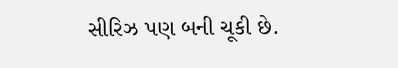સીરિઝ પણ બની ચૂકી છે.